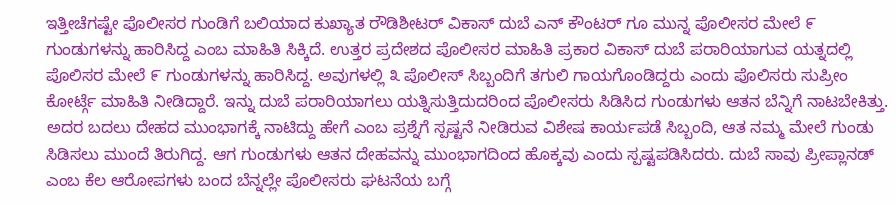ಇತ್ತೀಚೆಗಷ್ಟೇ ಪೊಲೀಸರ ಗುಂಡಿಗೆ ಬಲಿಯಾದ ಕುಖ್ಯಾತ ರೌಡಿಶೀಟರ್ ವಿಕಾಸ್ ದುಬೆ ಎನ್ ಕೌಂಟರ್ ಗೂ ಮುನ್ನ ಪೊಲೀಸರ ಮೇಲೆ ೯ ಗುಂಡುಗಳನ್ನು ಹಾರಿಸಿದ್ದ ಎಂಬ ಮಾಹಿತಿ ಸಿಕ್ಕಿದೆ. ಉತ್ತರ ಪ್ರದೇಶದ ಪೊಲೀಸರ ಮಾಹಿತಿ ಪ್ರಕಾರ ವಿಕಾಸ್ ದುಬೆ ಪರಾರಿಯಾಗುವ ಯತ್ನದಲ್ಲಿ ಪೊಲಿಸರ ಮೇಲೆ ೯ ಗುಂಡುಗಳನ್ನು ಹಾರಿಸಿದ್ದ. ಅವುಗಳಲ್ಲಿ ೩ ಪೊಲೀಸ್ ಸಿಬ್ಬಂದಿಗೆ ತಗುಲಿ ಗಾಯಗೊಂಡಿದ್ದರು ಎಂದು ಪೊಲಿಸರು ಸುಪ್ರೀಂ ಕೋರ್ಟ್ಗೆ ಮಾಹಿತಿ ನೀಡಿದ್ದಾರೆ. ಇನ್ನು ದುಬೆ ಪರಾರಿಯಾಗಲು ಯತ್ನಿಸುತ್ತಿದುದರಿಂದ ಪೊಲೀಸರು ಸಿಡಿಸಿದ ಗುಂಡುಗಳು ಆತನ ಬೆನ್ನಿಗೆ ನಾಟಬೇಕಿತ್ತು. ಅದರ ಬದಲು ದೇಹದ ಮುಂಭಾಗಕ್ಕೆ ನಾಟಿದ್ದು ಹೇಗೆ ಎಂಬ ಪ್ರಶ್ನೆಗೆ ಸ್ಪಷ್ಟನೆ ನೀಡಿರುವ ವಿಶೇಷ ಕಾರ್ಯಪಡೆ ಸಿಬ್ಬಂದಿ, ಆತ ನಮ್ಮ ಮೇಲೆ ಗುಂಡು ಸಿಡಿಸಲು ಮುಂದೆ ತಿರುಗಿದ್ದ. ಆಗ ಗುಂಡುಗಳು ಆತನ ದೇಹವನ್ನು ಮುಂಭಾಗದಿಂದ ಹೊಕ್ಕವು ಎಂದು ಸ್ಪಷ್ಟಪಡಿಸಿದರು. ದುಬೆ ಸಾವು ಪ್ರೀಪ್ಲಾನಡ್ ಎಂಬ ಕೆಲ ಆರೋಪಗಳು ಬಂದ ಬೆನ್ನಲ್ಲೇ ಪೊಲೀಸರು ಘಟನೆಯ ಬಗ್ಗೆ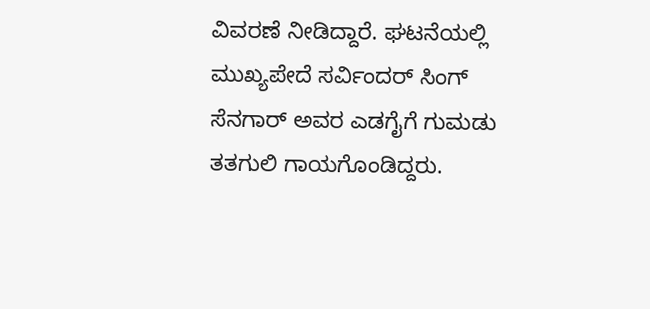ವಿವರಣೆ ನೀಡಿದ್ದಾರೆ. ಘಟನೆಯಲ್ಲಿ ಮುಖ್ಯಪೇದೆ ಸರ್ವಿಂದರ್ ಸಿಂಗ್ ಸೆನಗಾರ್ ಅವರ ಎಡಗೈಗೆ ಗುಮಡು ತತಗುಲಿ ಗಾಯಗೊಂಡಿದ್ದರು.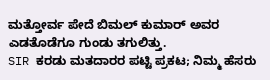ಮತ್ತೋರ್ವ ಪೇದೆ ಬಿಮಲ್ ಕುಮಾರ್ ಅವರ ಎಡತೊಡೆಗೂ ಗುಂಡು ತಗುಲಿತ್ತು.
SIR ಕರಡು ಮತದಾರರ ಪಟ್ಟಿ ಪ್ರಕಟ; ನಿಮ್ಮ ಹೆಸರು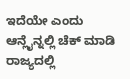ಇದೆಯೇ ಎಂದು ಆನ್ಲೈನ್ನಲ್ಲಿ ಚೆಕ್ ಮಾಡಿ
ರಾಜ್ಯದಲ್ಲಿ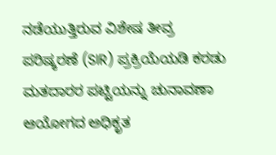ನಡೆಯುತ್ತಿರುವ ವಿಶೇಷ ತೀವ್ರ ಪರಿಷ್ಕರಣೆ (SIR) ಪ್ರಕ್ರಿಯೆಯಡಿ ಕರಡು ಮತದಾರರ ಪಟ್ಟಿಯನ್ನು ಚುನಾವಣಾ ಆಯೋಗದ ಅಧಿಕೃತ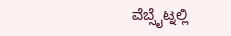ವೆಬ್ಸೈಟ್ನಲ್ಲಿ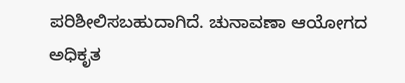ಪರಿಶೀಲಿಸಬಹುದಾಗಿದೆ. ಚುನಾವಣಾ ಆಯೋಗದ ಅಧಿಕೃತ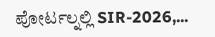ಪೋರ್ಟಲ್ನಲ್ಲಿ SIR-2026,...